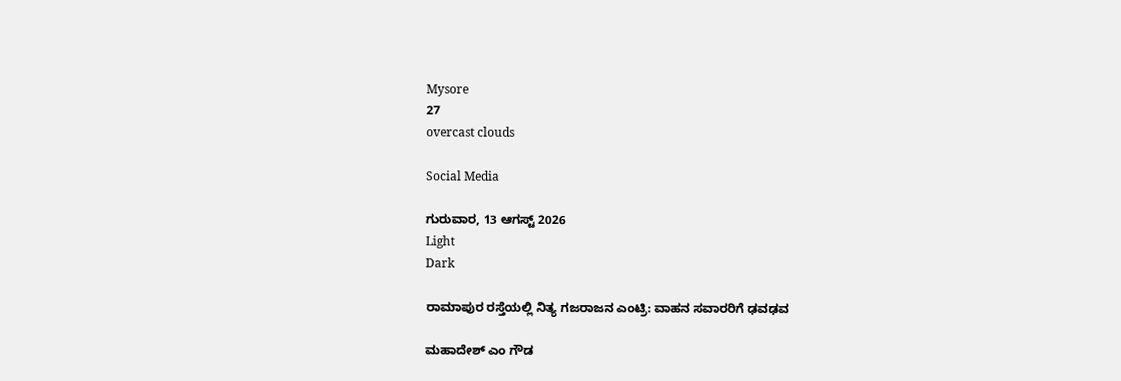Mysore
27
overcast clouds

Social Media

ಗುರುವಾರ, 13 ಆಗಸ್ಟ್ 2026
Light
Dark

ರಾಮಾಪುರ ರಸ್ತೆಯಲ್ಲಿ ನಿತ್ಯ ಗಜರಾಜನ‌ ಎಂಟ್ರಿ: ವಾಹನ ಸವಾರರಿಗೆ ಢವಢವ

ಮಹಾದೇಶ್‌ ಎಂ ಗೌಡ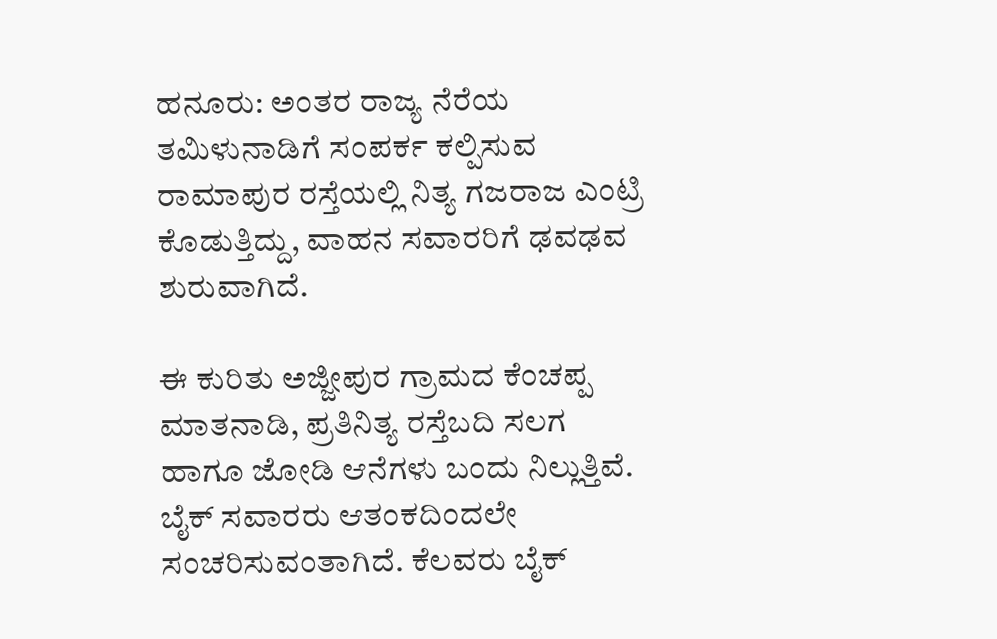ಹನೂರು: ಅಂತರ ರಾಜ್ಯ ನೆರೆಯ ತಮಿಳುನಾಡಿಗೆ ಸಂಪರ್ಕ ಕಲ್ಪಿಸುವ ರಾಮಾಪುರ ರಸ್ತೆಯಲ್ಲಿ ನಿತ್ಯ ಗಜರಾಜ ಎಂಟ್ರಿ ಕೊಡುತ್ತಿದ್ದು, ವಾಹನ ಸವಾರರಿಗೆ ಢವಢವ ಶುರುವಾಗಿದೆ.

ಈ‌ ಕುರಿತು ಅಜ್ಜೀಪುರ ಗ್ರಾಮದ ಕೆಂಚಪ್ಪ ಮಾತನಾಡಿ, ಪ್ರತಿನಿತ್ಯ ರಸ್ತೆ‌ಬದಿ ಸಲಗ ಹಾಗೂ ಜೋಡಿ ಆನೆಗಳು ಬಂದು ನಿಲ್ಲುತ್ತಿವೆ. ಬೈಕ್ ಸವಾರರು ಆತಂಕದಿಂದಲೇ ಸಂಚರಿಸುವಂತಾಗಿದೆ. ಕೆಲವರು ಬೈಕ್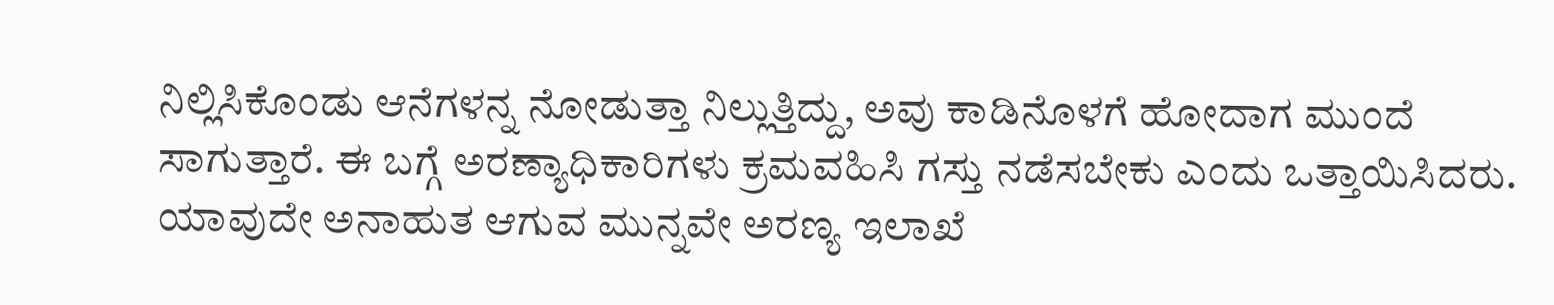ನಿಲ್ಲಿಸಿಕೊಂಡು ಆನೆಗಳನ್ನ ನೋಡುತ್ತಾ ನಿಲ್ಲುತ್ತಿದ್ದು, ಅವು ಕಾಡಿನೊಳಗೆ ಹೋದಾಗ ಮುಂದೆ ಸಾಗುತ್ತಾರೆ. ಈ ಬಗ್ಗೆ ಅರಣ್ಯಾಧಿಕಾರಿಗಳು ಕ್ರಮವಹಿಸಿ ಗಸ್ತು ನಡೆಸಬೇಕು ಎಂದು ಒತ್ತಾಯಿಸಿದರು. ಯಾವುದೇ ಅನಾಹುತ ಆಗುವ ಮುನ್ನವೇ ಅರಣ್ಯ ಇಲಾಖೆ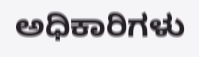ಅಧಿಕಾರಿಗಳು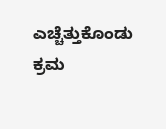ಎಚ್ಚೆತ್ತುಕೊಂಡು ಕ್ರಮ‌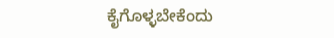ಕೈಗೊಳ್ಳಬೇಕೆಂದು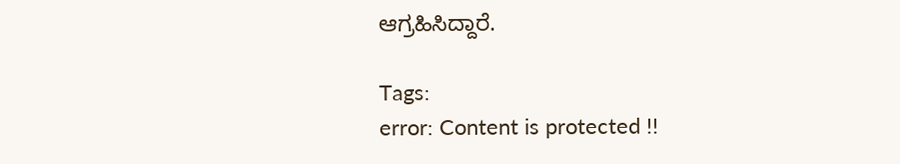ಆಗ್ರಹಿಸಿದ್ದಾರೆ.

Tags:
error: Content is protected !!